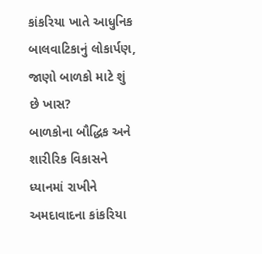કાંકરિયા ખાતે આધુનિક બાલવાટિકાનું લોકાર્પણ, જાણો બાળકો માટે શું છે ખાસ?
બાળકોના બૌદ્ધિક અને શારીરિક વિકાસને ધ્યાનમાં રાખીને અમદાવાદના કાંકરિયા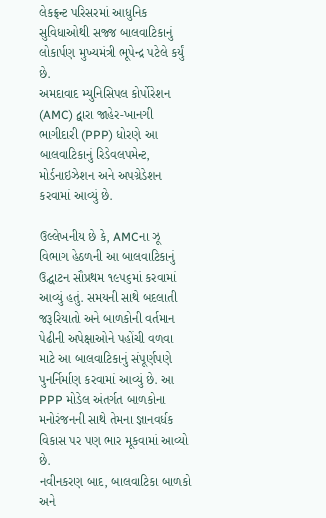લેકફ્રન્ટ પરિસરમાં આધુનિક સુવિધાઓથી સજ્જ બાલવાટિકાનું લોકાર્પણ મુખ્યમંત્રી ભૂપેન્દ્ર પટેલે કર્યું છે.
અમદાવાદ મ્યુનિસિપલ કોર્પોરેશન (AMC) દ્વારા જાહેર-ખાનગી ભાગીદારી (PPP) ધોરણે આ બાલવાટિકાનું રિડેવલપમેન્ટ, મોર્ડનાઇઝેશન અને અપગ્રેડેશન કરવામાં આવ્યું છે.

ઉલ્લેખનીય છે કે, AMCના ઝૂ વિભાગ હેઠળની આ બાલવાટિકાનું ઉદ્ઘાટન સૌપ્રથમ ૧૯૫૬માં કરવામાં આવ્યું હતું. સમયની સાથે બદલાતી જરૂરિયાતો અને બાળકોની વર્તમાન પેઢીની અપેક્ષાઓને પહોંચી વળવા માટે આ બાલવાટિકાનું સંપૂર્ણપણે પુનર્નિર્માણ કરવામાં આવ્યું છે. આ PPP મોડેલ અંતર્ગત બાળકોના મનોરંજનની સાથે તેમના જ્ઞાનવર્ધક વિકાસ પર પણ ભાર મૂકવામાં આવ્યો છે.
નવીનકરણ બાદ, બાલવાટિકા બાળકો અને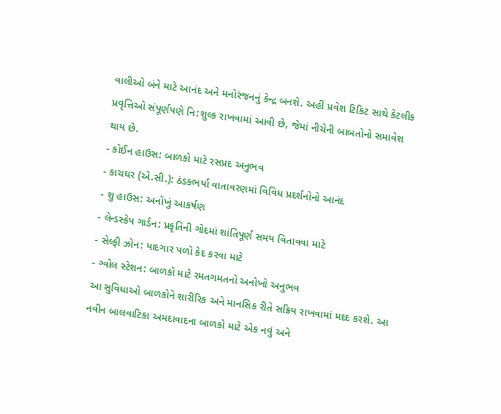વાલીઓ બંને માટે આનંદ અને મનોરંજનનું કેન્દ્ર બનશે. અહીં પ્રવેશ ટિકિટ સાથે કેટલીક પ્રવૃત્તિઓ સંપૂર્ણપણે નિ:શુલ્ક રાખવામાં આવી છે, જેમાં નીચેની બાબતોનો સમાવેશ થાય છે.
- કોઈન હાઉસ: બાળકો માટે રસપ્રદ અનુભવ
- કાચઘર (એ.સી.): ઠંડકભર્યા વાતાવરણમાં વિવિધ પ્રદર્શનોનો આનંદ
- શુ હાઉસ: અનોખું આકર્ષણ
- લેન્ડસ્કેપ ગાર્ડન: પ્રકૃતિની ગોદમાં શાંતિપૂર્ણ સમય વિતાવવા માટે
- સેલ્ફી ઝોન: યાદગાર પળો કેદ કરવા માટે
- ગ્વોલ સ્ટેશન: બાળકો માટે રમતગમતનો અનોખો અનુભવ
આ સુવિધાઓ બાળકોને શારીરિક અને માનસિક રીતે સક્રિય રાખવામાં મદદ કરશે. આ નવીન બાલવાટિકા અમદાવાદના બાળકો માટે એક નવું અને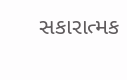સકારાત્મક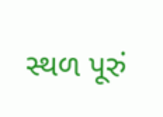સ્થળ પૂરું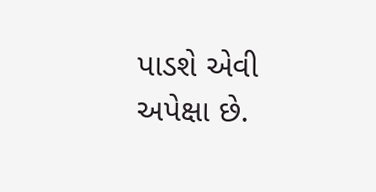પાડશે એવી અપેક્ષા છે.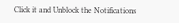Click it and Unblock the Notifications